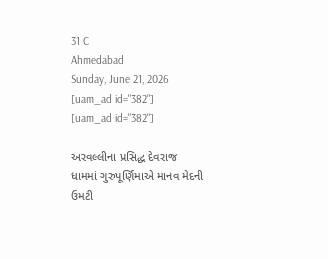31 C
Ahmedabad
Sunday, June 21, 2026
[uam_ad id="382"]
[uam_ad id="382"]

અરવલ્લીના પ્રસિદ્ધ દેવરાજ ધામમાં ગુરુપૂર્ણિમાએ માનવ મેદની ઉમટી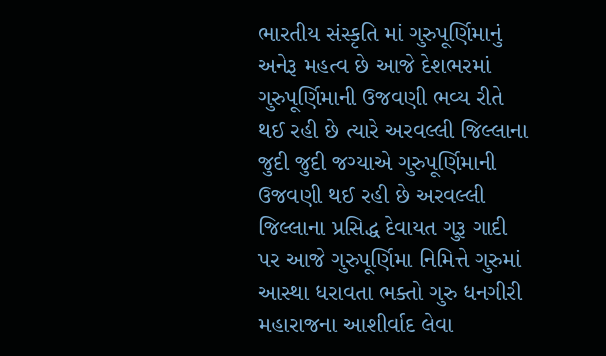ભારતીય સંસ્કૃતિ માં ગુરુપૂર્ણિમાનું અનેરૂ મહત્વ છે આજે દેશભરમાં ગુરુપૂર્ણિમાની ઉજવણી ભવ્ય રીતે થઈ રહી છે ત્યારે અરવલ્લી જિલ્લાના જુદી જુદી જગ્યાએ ગુરુપૂર્ણિમાની ઉજવણી થઈ રહી છે અરવલ્લી જિલ્લાના પ્રસિદ્ધ દેવાયત ગુરૂ ગાદી પર આજે ગુરુપૂર્ણિમા નિમિત્તે ગુરુમાં આસ્થા ધરાવતા ભક્તો ગુરુ ધનગીરી મહારાજના આશીર્વાદ લેવા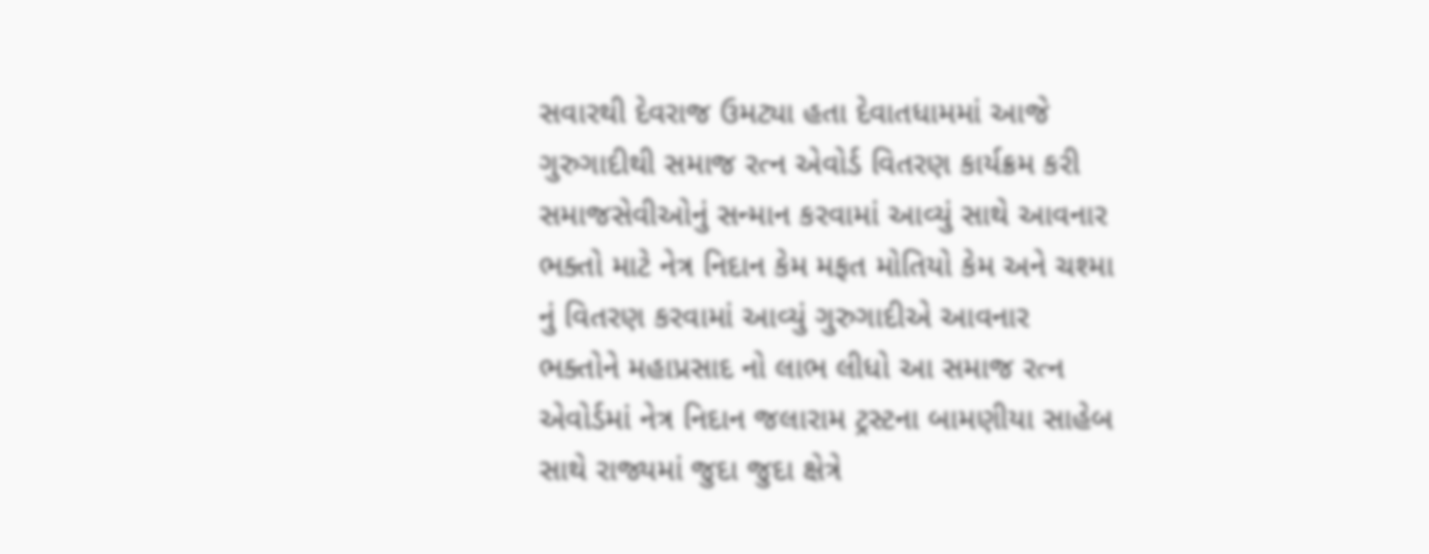સવારથી દેવરાજ ઉમટ્યા હતા દેવાતધામમાં આજે ગુરુગાદીથી સમાજ રત્ન એવોર્ડ વિતરણ કાર્યક્રમ કરી સમાજસેવીઓનું સન્માન કરવામાં આવ્યું સાથે આવનાર ભક્તો માટે નેત્ર નિદાન કેમ મફત મોતિયો કેમ અને ચશ્મા નું વિતરણ કરવામાં આવ્યું ગુરુગાદીએ આવનાર ભક્તોને મહાપ્રસાદ નો લાભ લીધો આ સમાજ રત્ન એવોર્ડમાં નેત્ર નિદાન જલારામ ટ્રસ્ટના બામણીયા સાહેબ સાથે રાજ્યમાં જુદા જુદા ક્ષેત્રે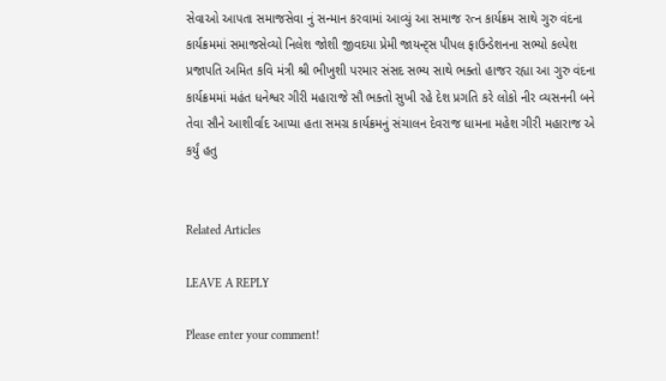સેવાઓ આપતા સમાજસેવા નું સન્માન કરવામાં આવ્યું આ સમાજ રત્ન કાર્યક્રમ સાથે ગુરુ વંદના કાર્યક્રમમાં સમાજસેવ્યો નિલેશ જોશી જીવદયા પ્રેમી જાયન્ટ્સ પીપલ ફાઉન્ડેશનના સભ્યો કલ્પેશ પ્રજાપતિ અમિત કવિ મંત્રી શ્રી ભીખુશી પરમાર સંસદ સભ્ય સાથે ભક્તો હાજર રહ્યા આ ગુરુ વંદના કાર્યક્રમમાં મહંત ધનેશ્વર ગીરી મહારાજે સૌ ભક્તો સુખી રહે દેશ પ્રગતિ કરે લોકો નીર વ્યસનની બને તેવા સૌને આશીર્વાદ આપ્યા હતા સમગ્ર કાર્યક્રમનું સંચાલન દેવરાજ ધામના મહેશ ગીરી મહારાજ એ કર્યું હતુ


Related Articles

LEAVE A REPLY

Please enter your comment!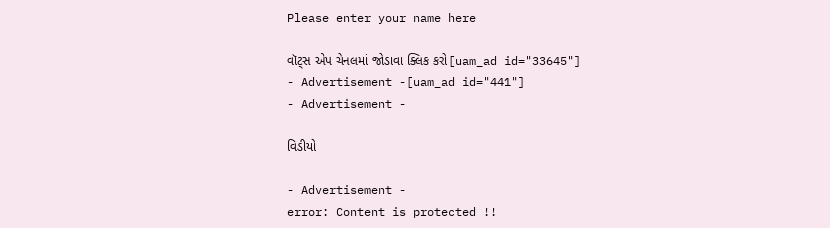Please enter your name here

વૉટ્સ એપ ચેનલમાં જોડાવા ક્લિક કરો[uam_ad id="33645"]
- Advertisement -[uam_ad id="441"]
- Advertisement -

વિડીયો

- Advertisement -
error: Content is protected !!